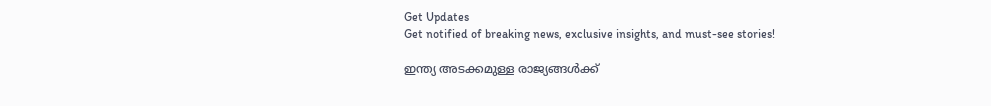Get Updates
Get notified of breaking news, exclusive insights, and must-see stories!

ഇന്ത്യ അടക്കമുള്ള രാജ്യങ്ങൾക്ക്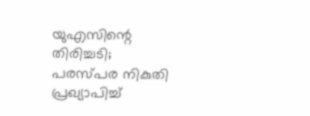യുഎസിന്റെ തിരിച്ചടി; പരസ്പര നികുതി പ്രഖ്യാപിച്ച്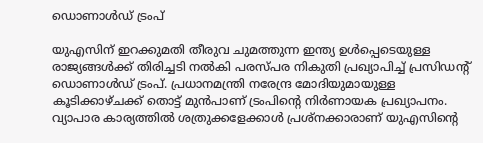ഡൊണാൾഡ് ട്രംപ്

യുഎസിന് ഇറക്കുമതി തീരുവ ചുമത്തുന്ന ഇന്ത്യ ഉൾപ്പെടെയുള്ള രാജ്യങ്ങൾക്ക് തിരിച്ചടി നൽകി പരസ്പര നികുതി പ്രഖ്യാപിച്ച് പ്രസിഡന്റ് ഡൊണാൾഡ് ട്രംപ്. പ്രധാനമന്ത്രി നരേന്ദ്ര മോദിയുമായുള്ള കൂടിക്കാഴ്ചക്ക് തൊട്ട് മുൻപാണ് ട്രംപിന്റെ നിർണായക പ്രഖ്യാപനം. വ്യാപാര കാര്യത്തിൽ ശത്രുക്കളേക്കാൾ പ്രശ്നക്കാരാണ് യുഎസിന്റെ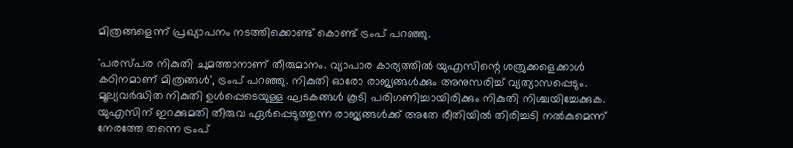മിത്രങ്ങളെന്ന് പ്രഖ്യാപനം നടത്തിക്കൊണ്ട് കൊണ്ട് ട്രംപ് പറഞ്ഞു.

'പരസ്പര നികുതി ചുമത്താനാണ് തീരുമാനം. വ്യാപാര കാര്യത്തിൽ യുഎസിന്റെ ശത്രുക്കളെക്കാൾ കഠിനമാണ് മിത്രങ്ങൾ', ട്രംപ് പറഞ്ഞു. നികുതി ഓരോ രാജ്യങ്ങൾക്കും അനുസരിച്ച് വ്യത്യാസപ്പെടും. മൂല്യവർദ്ധിത നികുതി ഉൾപ്പെടെയുള്ള ഘടകങ്ങൾ കൂടി പരിഗണിച്ചായിരിക്കും നികുതി നിശ്ചയിച്ചേക്കുക. യുഎസിന് ഇറക്കുമതി തീരുവ ഏർപ്പെടുത്തുന്ന രാജ്യങ്ങൾക്ക് അതേ രീതിയിൽ തിരിച്ചടി നൽകുമെന്ന് നേരത്തേ തന്നെ ട്രംപ്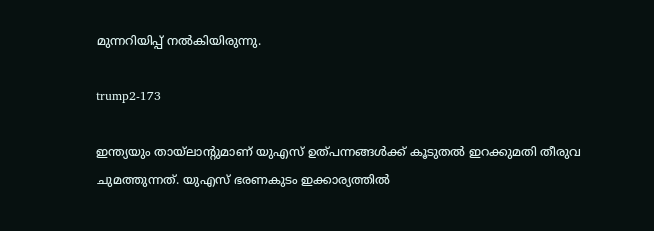മുന്നറിയിപ്പ് നൽകിയിരുന്നു.

trump2-173

ഇന്ത്യയും തായ്ലാന്റുമാണ് യുഎസ് ഉത്പന്നങ്ങൾക്ക് കൂടുതൽ ഇറക്കുമതി തീരുവ ചുമത്തുന്നത്. യുഎസ് ഭരണകുടം ഇക്കാര്യത്തിൽ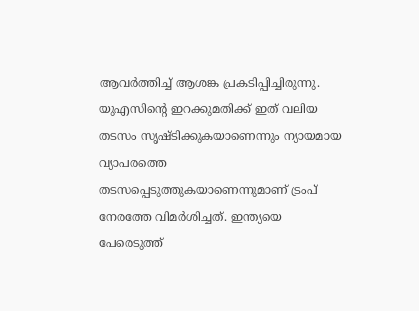ആവർത്തിച്ച് ആശങ്ക പ്രകടിപ്പിച്ചിരുന്നു. യുഎസിന്റെ ഇറക്കുമതിക്ക് ഇത് വലിയ തടസം സൃഷ്ടിക്കുകയാണെന്നും ന്യായമായ വ്യാപരത്തെ തടസപ്പെടുത്തുകയാണെന്നുമാണ് ട്രംപ് നേരത്തേ വിമർശിച്ചത്. ഇന്ത്യയെ പേരെടുത്ത്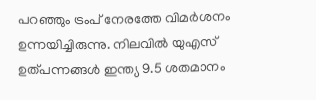പറഞ്ഞും ട്രംപ് നേരത്തേ വിമർശനം ഉന്നയിച്ചിരുന്നു. നിലവിൽ യുഎസ് ഉത്പന്നങ്ങൾ ഇന്ത്യ 9.5 ശതമാനം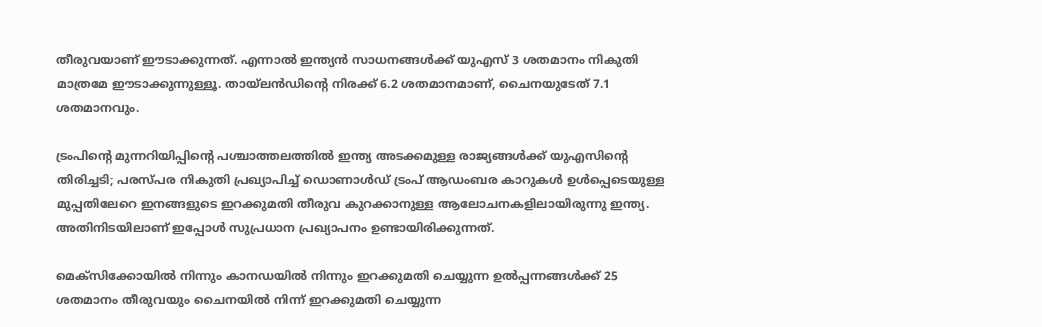തീരുവയാണ് ഈടാക്കുന്നത്. എന്നാൽ ഇന്ത്യൻ സാധനങ്ങൾക്ക് യുഎസ് 3 ശതമാനം നികുതി മാത്രമേ ഈടാക്കുന്നുള്ളൂ. തായ്‌ലൻഡിൻ്റെ നിരക്ക് 6.2 ശതമാനമാണ്, ചൈനയുടേത് 7.1 ശതമാനവും.

ട്രംപിന്റെ മുന്നറിയിപ്പിന്റെ പശ്ചാത്തലത്തിൽ ഇന്ത്യ അടക്കമുള്ള രാജ്യങ്ങൾക്ക് യുഎസിന്റെ തിരിച്ചടി; പരസ്പര നികുതി പ്രഖ്യാപിച്ച് ഡൊണാൾഡ് ട്രംപ് ആഡംബര കാറുകൾ ഉൾപ്പെടെയുള്ള മുപ്പതിലേറെ ഇനങ്ങളുടെ ഇറക്കുമതി തീരുവ കുറക്കാനുള്ള ആലോചനകളിലായിരുന്നു ഇന്ത്യ. അതിനിടയിലാണ് ഇപ്പോൾ സുപ്രധാന പ്രഖ്യാപനം ഉണ്ടായിരിക്കുന്നത്.

മെക്‌സിക്കോയിൽ നിന്നും കാനഡയിൽ നിന്നും ഇറക്കുമതി ചെയ്യുന്ന ഉൽപ്പന്നങ്ങൾക്ക് 25 ശതമാനം തീരുവയും ചൈനയിൽ നിന്ന് ഇറക്കുമതി ചെയ്യുന്ന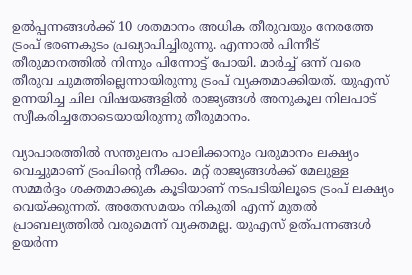ഉൽപ്പന്നങ്ങൾക്ക് 10 ശതമാനം അധിക തീരുവയും നേരത്തേ ട്രംപ് ഭരണകുടം പ്രഖ്യാപിച്ചിരുന്നു. എന്നാൽ പിന്നീട് തീരുമാനത്തിൽ നിന്നും പിന്നോട്ട് പോയി. മാർച്ച് ഒന്ന് വരെ തീരുവ ചുമത്തില്ലെന്നായിരുന്നു ട്രംപ് വ്യക്തമാക്കിയത്. യുഎസ് ഉന്നയിച്ച ചില വിഷയങ്ങളിൽ രാജ്യങ്ങൾ അനുകൂല നിലപാട് സ്വീകരിച്ചതോടെയായിരുന്നു തീരുമാനം.

വ്യാപാരത്തിൽ സന്തുലനം പാലിക്കാനും വരുമാനം ലക്ഷ്യം വെച്ചുമാണ് ട്രംപിന്റെ നീക്കം. മറ്റ് രാജ്യങ്ങൾക്ക് മേലുള്ള സമ്മർദ്ദം ശക്തമാക്കുക കൂടിയാണ് നടപടിയിലൂടെ ട്രംപ് ലക്ഷ്യം വെയ്ക്കുന്നത്. അതേസമയം നികുതി എന്ന് മുതൽ പ്രാബല്യത്തിൽ വരുമെന്ന് വ്യക്തമല്ല. യുഎസ് ഉത്പന്നങ്ങൾ ഉയർന്ന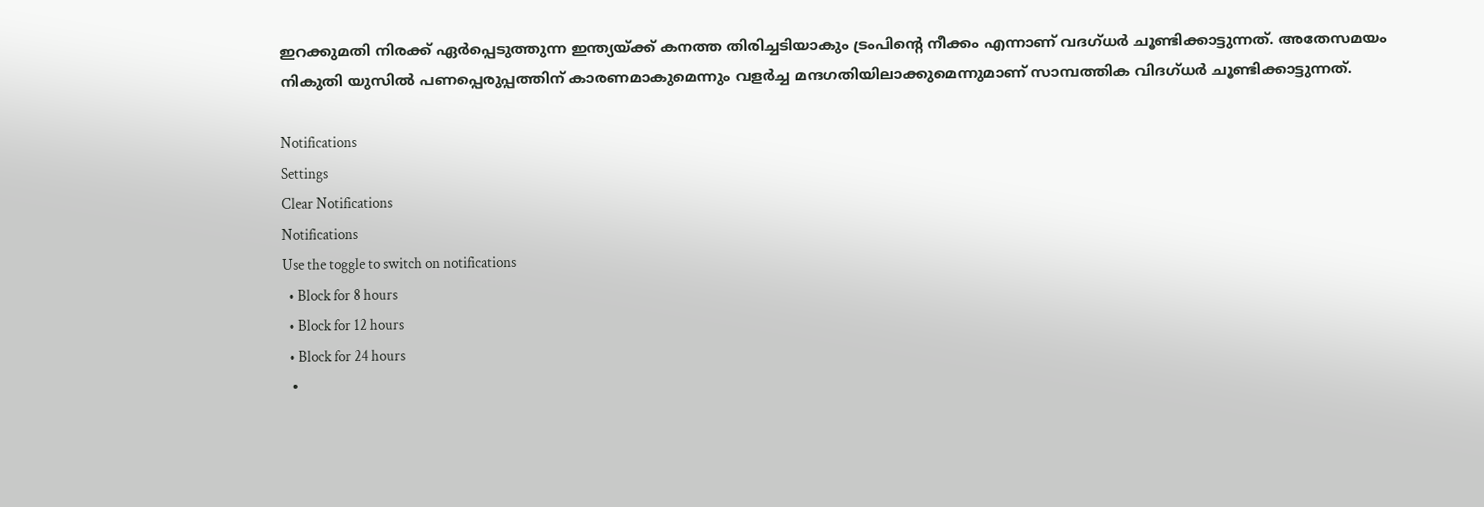ഇറക്കുമതി നിരക്ക് ഏർപ്പെടുത്തുന്ന ഇന്ത്യയ്ക്ക് കനത്ത തിരിച്ചടിയാകും ട്രംപിന്റെ നീക്കം എന്നാണ് വദഗ്ധർ ചൂണ്ടിക്കാട്ടുന്നത്. അതേസമയം നികുതി യുസിൽ പണപ്പെരുപ്പത്തിന് കാരണമാകുമെന്നും വളർച്ച മന്ദഗതിയിലാക്കുമെന്നുമാണ് സാമ്പത്തിക വിദഗ്ധർ ചൂണ്ടിക്കാട്ടുന്നത്.

Notifications
Settings
Clear Notifications
Notifications
Use the toggle to switch on notifications
  • Block for 8 hours
  • Block for 12 hours
  • Block for 24 hours
  •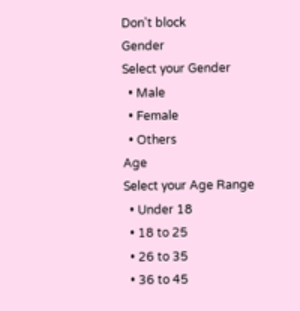Don't block
Gender
Select your Gender
  • Male
  • Female
  • Others
Age
Select your Age Range
  • Under 18
  • 18 to 25
  • 26 to 35
  • 36 to 45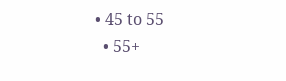• 45 to 55
  • 55+